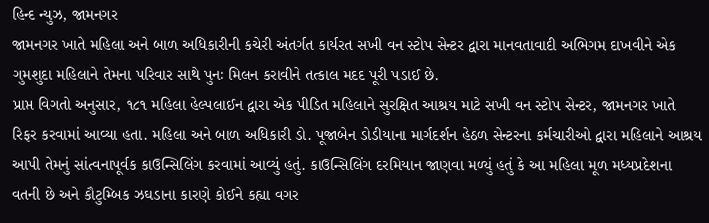હિન્દ ન્યુઝ, જામનગર
જામનગર ખાતે મહિલા અને બાળ અધિકારીની કચેરી અંતર્ગત કાર્યરત સખી વન સ્ટોપ સેન્ટર દ્વારા માનવતાવાદી અભિગમ દાખવીને એક ગુમશુદા મહિલાને તેમના પરિવાર સાથે પુનઃ મિલન કરાવીને તત્કાલ મદદ પૂરી પડાઈ છે.
પ્રાપ્ત વિગતો અનુસાર, ૧૮૧ મહિલા હેલ્પલાઈન દ્વારા એક પીડિત મહિલાને સુરક્ષિત આશ્રય માટે સખી વન સ્ટોપ સેન્ટર, જામનગર ખાતે રિફર કરવામાં આવ્યા હતા. મહિલા અને બાળ અધિકારી ડો. પૂજાબેન ડોડીયાના માર્ગદર્શન હેઠળ સેન્ટરના કર્મચારીઓ દ્વારા મહિલાને આશ્રય આપી તેમનું સાંત્વનાપૂર્વક કાઉન્સિલિંગ કરવામાં આવ્યું હતું. કાઉન્સિલિંગ દરમિયાન જાણવા મળ્યું હતું કે આ મહિલા મૂળ મધ્યપ્રદેશના વતની છે અને કૌટુમ્બિક ઝઘડાના કારણે કોઈને કહ્યા વગર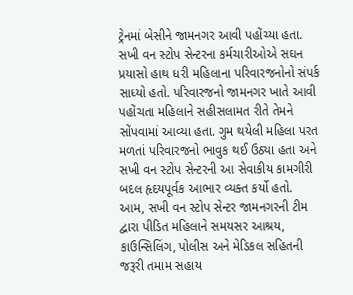ટ્રેનમાં બેસીને જામનગર આવી પહોંચ્યા હતા.
સખી વન સ્ટોપ સેન્ટરના કર્મચારીઓએ સઘન પ્રયાસો હાથ ધરી મહિલાના પરિવારજનોનો સંપર્ક સાધ્યો હતો. પરિવારજનો જામનગર ખાતે આવી પહોંચતા મહિલાને સહીસલામત રીતે તેમને સોંપવામાં આવ્યા હતા. ગુમ થયેલી મહિલા પરત મળતાં પરિવારજનો ભાવુક થઈ ઉઠ્યા હતા અને સખી વન સ્ટોપ સેન્ટરની આ સેવાકીય કામગીરી બદલ હૃદયપૂર્વક આભાર વ્યક્ત કર્યો હતો.
આમ, સખી વન સ્ટોપ સેન્ટર જામનગરની ટીમ દ્વારા પીડિત મહિલાને સમયસર આશ્રય, કાઉન્સિલિંગ, પોલીસ અને મેડિકલ સહિતની જરૂરી તમામ સહાય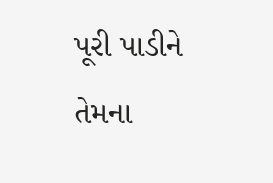પૂરી પાડીને તેમના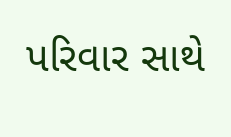પરિવાર સાથે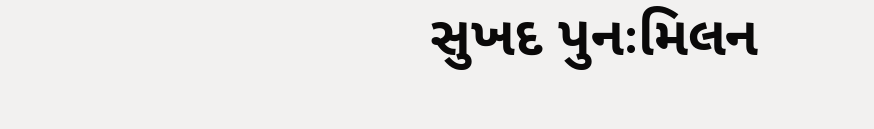સુખદ પુનઃમિલન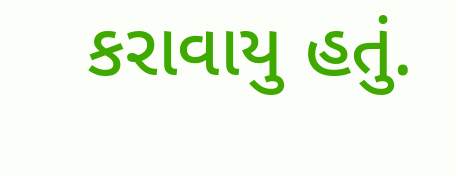કરાવાયુ હતું.